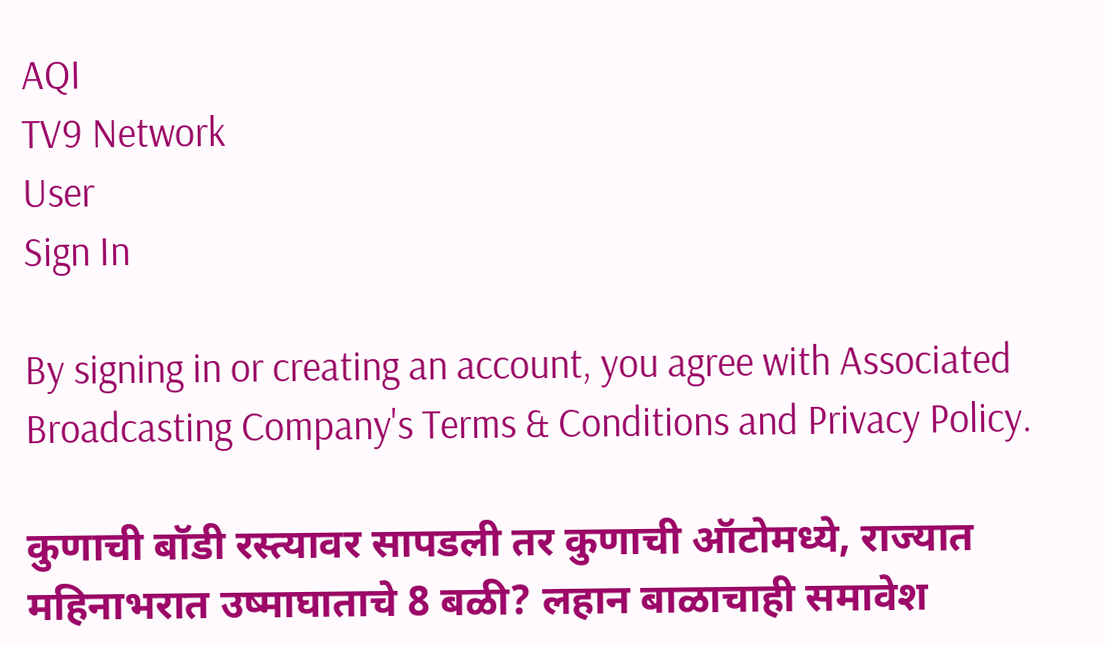AQI
TV9 Network
User
Sign In

By signing in or creating an account, you agree with Associated Broadcasting Company's Terms & Conditions and Privacy Policy.

कुणाची बॉडी रस्त्यावर सापडली तर कुणाची ऑटोमध्ये, राज्यात महिनाभरात उष्माघाताचे 8 बळी? लहान बाळाचाही समावेश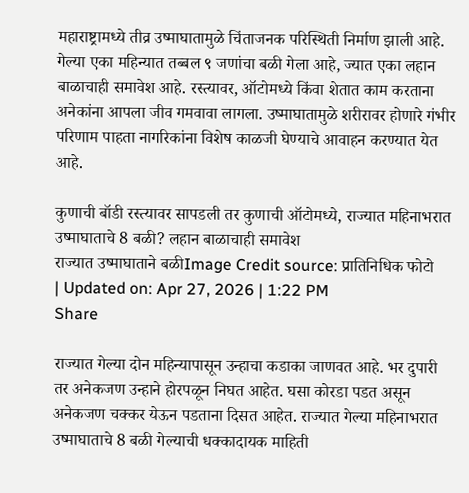महाराष्ट्रामध्ये तीव्र उष्माघातामुळे चिंताजनक परिस्थिती निर्माण झाली आहे. गेल्या एका महिन्यात तब्बल ९ जणांचा बळी गेला आहे, ज्यात एका लहान बाळाचाही समावेश आहे. रस्त्यावर, ऑटोमध्ये किंवा शेतात काम करताना अनेकांना आपला जीव गमवावा लागला. उष्माघातामुळे शरीरावर होणारे गंभीर परिणाम पाहता नागरिकांना विशेष काळजी घेण्याचे आवाहन करण्यात येत आहे.

कुणाची बॉडी रस्त्यावर सापडली तर कुणाची ऑटोमध्ये, राज्यात महिनाभरात उष्माघाताचे 8 बळी? लहान बाळाचाही समावेश
राज्यात उष्माघाताने बळीImage Credit source: प्रातिनिधिक फोटो
| Updated on: Apr 27, 2026 | 1:22 PM
Share

राज्यात गेल्या दोन महिन्यापासून उन्हाचा कडाका जाणवत आहे. भर दुपारी तर अनेकजण उन्हाने होरपळून निघत आहेत. घसा कोरडा पडत असून अनेकजण चक्कर येऊन पडताना दिसत आहेत. राज्यात गेल्या महिनाभरात उष्माघाताचे 8 बळी गेल्याची धक्कादायक माहिती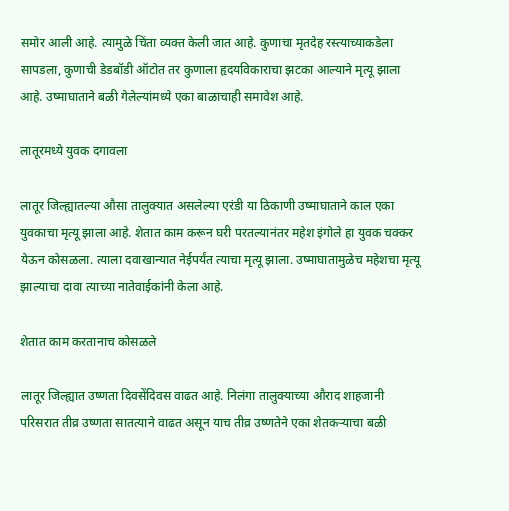समोर आली आहे. त्यामुळे चिंता व्यक्त केली जात आहे. कुणाचा मृतदेह रस्त्याच्याकडेला सापडला, कुणाची डेडबॉडी ऑटोत तर कुणाला हृदयविकाराचा झटका आल्याने मृत्यू झाला आहे. उष्माघाताने बळी गेलेल्यांमध्ये एका बाळाचाही समावेश आहे.

लातूरमध्ये युवक दगावला

लातूर जिल्ह्यातल्या औसा तालुक्यात असलेल्या एरंडी या ठिकाणी उष्माघाताने काल एका युवकाचा मृत्यू झाला आहे. शेतात काम करून घरी परतल्यानंतर महेश इंगोले हा युवक चक्कर येऊन कोसळला. त्याला दवाखान्यात नेईपर्यंत त्याचा मृत्यू झाला. उष्माघातामुळेच महेशचा मृत्यू झाल्याचा दावा त्याच्या नातेवाईकांनी केला आहे.

शेतात काम करतानाच कोसळले

लातूर जिल्ह्यात उष्णता दिवसेंदिवस वाढत आहे. निलंगा तालुक्याच्या औराद शाहजानी परिसरात तीव्र उष्णता सातत्याने वाढत असून याच तीव्र उष्णतेने एका शेतकऱ्याचा बळी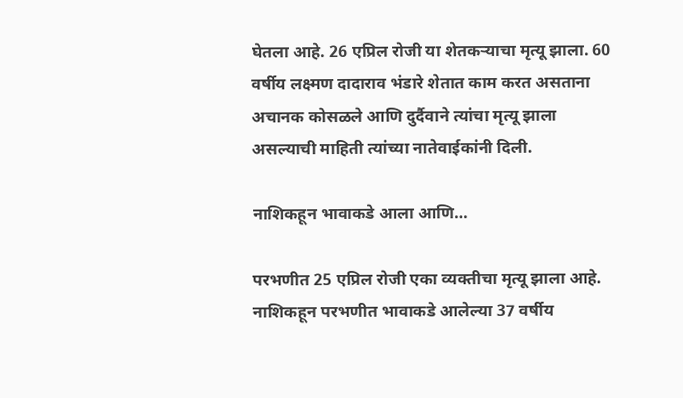घेतला आहे. 26 एप्रिल रोजी या शेतकऱ्याचा मृत्यू झाला. 60 वर्षीय लक्ष्मण दादाराव भंडारे शेतात काम करत असताना अचानक कोसळले आणि दुर्दैवाने त्यांचा मृत्यू झाला असल्याची माहिती त्यांच्या नातेवाईकांनी दिली.

नाशिकहून भावाकडे आला आणि…

परभणीत 25 एप्रिल रोजी एका व्यक्तीचा मृत्यू झाला आहे. नाशिकहून परभणीत भावाकडे आलेल्या 37 वर्षीय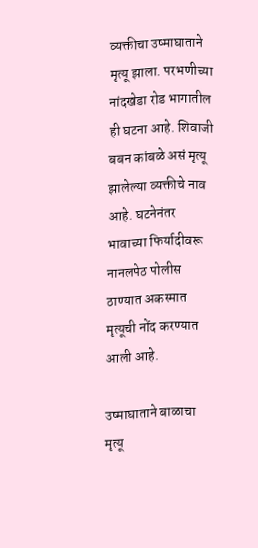व्यक्तीचा उष्माघाताने मृत्यू झाला. परभणीच्या नांदखेडा रोड भागातील ही घटना आहे. शिवाजी बबन कांबळे असं मृत्यू झालेल्या व्यक्तीचे नाव आहे. घटनेनंतर भावाच्या फिर्यादीवरू नानलपेठ पोलीस ठाण्यात अकस्मात मृत्यूची नोंद करण्यात आली आहे.

उष्माघाताने बाळाचा मृत्यू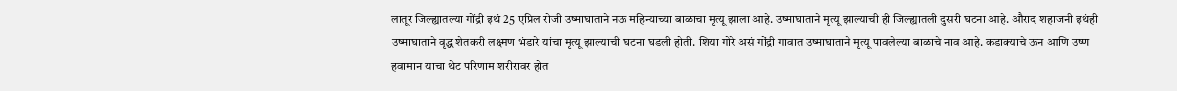लातूर जिल्ह्यातल्या गोंद्री इथं 25 एप्रिल रोजी उष्माघाताने नऊ महिन्याच्या बाळाचा मृत्यू झाला आहे. उष्माघाताने मृत्यू झाल्याची ही जिल्ह्यातली दुसरी घटना आहे. औराद शहाजनी इथंही उष्माघाताने वृद्ध शेतकरी लक्ष्मण भंडारे यांचा मृत्यू झाल्याची घटना घडली होती. शिया गोरे असं गोंद्री गावात उष्माघाताने मृत्यू पावलेल्या बाळाचे नाव आहे. कडाक्याचे ऊन आणि उष्ण हवामान याचा थेट परिणाम शरीरावर होत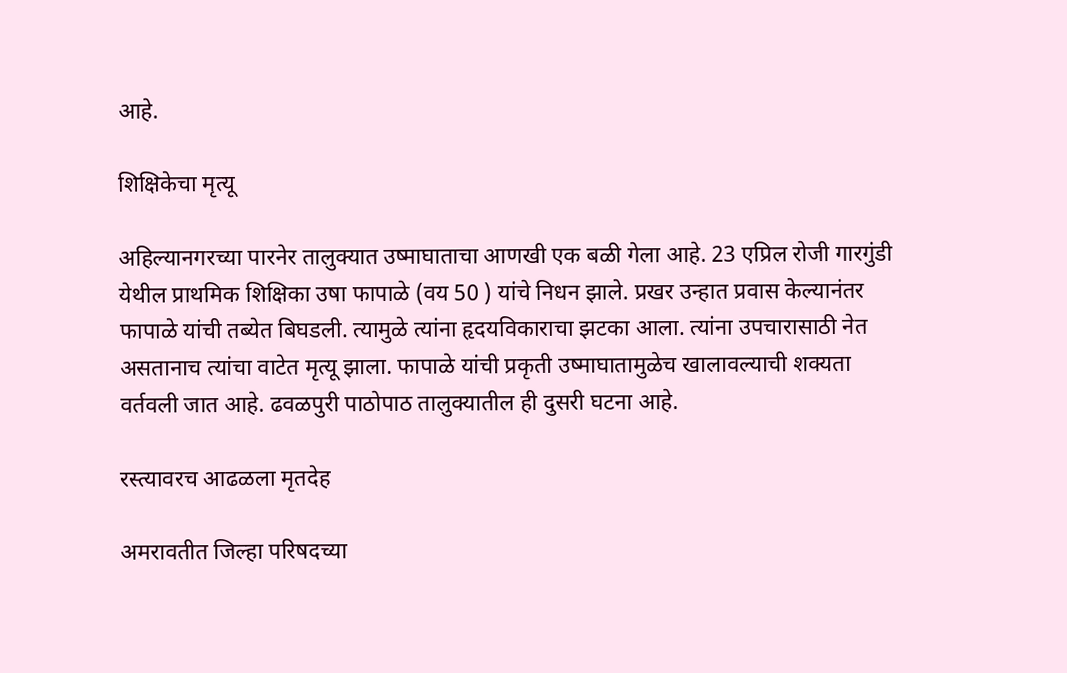आहे.

शिक्षिकेचा मृत्यू

अहिल्यानगरच्या पारनेर तालुक्यात उष्माघाताचा आणखी एक बळी गेला आहे. 23 एप्रिल रोजी गारगुंडी येथील प्राथमिक शिक्षिका उषा फापाळे (वय 50 ) यांचे निधन झाले. प्रखर उन्हात प्रवास केल्यानंतर फापाळे यांची तब्येत बिघडली. त्यामुळे त्यांना हृदयविकाराचा झटका आला. त्यांना उपचारासाठी नेत असतानाच त्यांचा वाटेत मृत्यू झाला. फापाळे यांची प्रकृती उष्माघातामुळेच खालावल्याची शक्यता वर्तवली जात आहे. ढवळपुरी पाठोपाठ तालुक्यातील ही दुसरी घटना आहे.

रस्त्यावरच आढळला मृतदेह

अमरावतीत जिल्हा परिषदच्या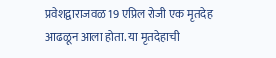प्रवेशद्वाराजवळ 19 एप्रिल रोजी एक मृतदेह आढळून आला होता. या मृतदेहाची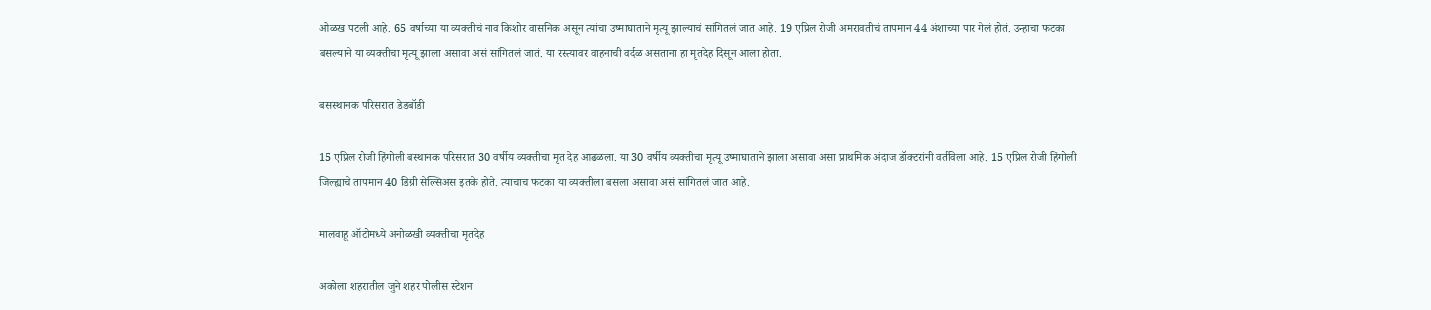ओळख पटली आहे. 65 वर्षाच्या या व्यक्तीचं नाव किशोर वासनिक असून त्यांचा उष्माघाताने मृत्यू झाल्याचं सांगितलं जात आहे. 19 एप्रिल रोजी अमरावतीचं तापमान 44 अंशाच्या पार गेलं होतं. उन्हाचा फटका बसल्याने या व्यक्तीचा मृत्यू झाला असावा असं सांगितलं जातं. या रस्त्यावर वाहनाची वर्दळ असताना हा मृतदेह दिसून आला होता.

बसस्थानक परिसरात डेडबॉडी

15 एप्रिल रोजी हिंगोली बस्थानक परिसरात 30 वर्षीय व्यक्तीचा मृत देह आढळला. या 30 वर्षीय व्यक्तीचा मृत्यू उष्माघाताने झाला असावा असा प्राथमिक अंदाज डॉक्टरांनी वर्तविला आहे. 15 एप्रिल रोजी हिंगोली जिल्ह्याचे तापमान 40 डिग्री सेल्सिअस इतके होते. त्याचाच फटका या व्यक्तीला बसला असावा असं सांगितलं जात आहे.

मालवाहू ऑटोमध्ये अनोळखी व्यक्तीचा मृतदेह

अकोला शहरातील जुने शहर पोलीस स्टेशन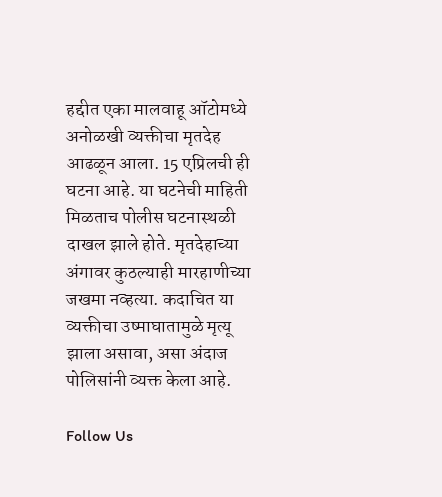हद्दीत एका मालवाहू ऑटोमध्ये अनोळखी व्यक्तीचा मृतदेह आढळून आला. 15 एप्रिलची ही घटना आहे. या घटनेची माहिती मिळताच पोलीस घटनास्थळी दाखल झाले होते. मृतदेहाच्या अंगावर कुठल्याही मारहाणीच्या जखमा नव्हत्या. कदाचित या व्यक्तीचा उष्माघातामुळे मृत्यू झाला असावा, असा अंदाज पोलिसांनी व्यक्त केला आहे.

Follow Us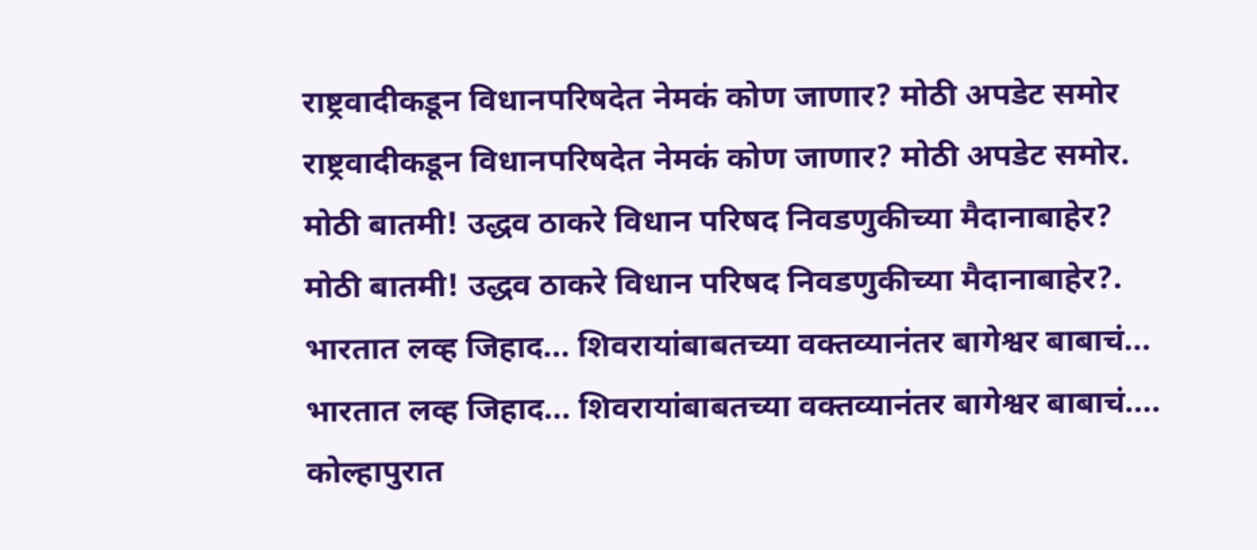राष्ट्रवादीकडून विधानपरिषदेत नेमकं कोण जाणार? मोठी अपडेट समोर
राष्ट्रवादीकडून विधानपरिषदेत नेमकं कोण जाणार? मोठी अपडेट समोर.
मोठी बातमी! उद्धव ठाकरे विधान परिषद निवडणुकीच्या मैदानाबाहेर?
मोठी बातमी! उद्धव ठाकरे विधान परिषद निवडणुकीच्या मैदानाबाहेर?.
भारतात लव्ह जिहाद... शिवरायांबाबतच्या वक्तव्यानंतर बागेश्वर बाबाचं...
भारतात लव्ह जिहाद... शिवरायांबाबतच्या वक्तव्यानंतर बागेश्वर बाबाचं....
कोल्हापुरात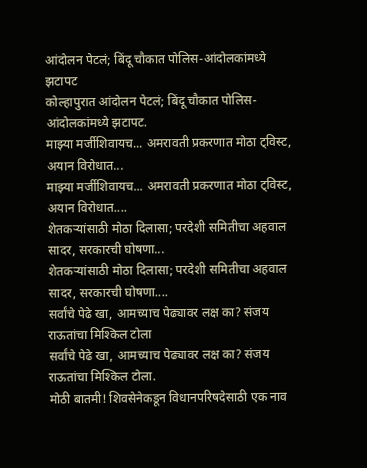आंदोलन पेटलं; बिंदू चौकात पोलिस-आंदोलकांमध्ये झटापट
कोल्हापुरात आंदोलन पेटलं; बिंदू चौकात पोलिस-आंदोलकांमध्ये झटापट.
माझ्या मर्जीशिवायच... अमरावती प्रकरणात मोठा ट्विस्ट, अयान विरोधात...
माझ्या मर्जीशिवायच... अमरावती प्रकरणात मोठा ट्विस्ट, अयान विरोधात....
शेतकऱ्यांसाठी मोठा दिलासा; परदेशी समितीचा अहवाल सादर, सरकारची घोषणा...
शेतकऱ्यांसाठी मोठा दिलासा; परदेशी समितीचा अहवाल सादर, सरकारची घोषणा....
सर्वांचे पेढे खा, आमच्याच पेढ्यावर लक्ष का? संजय राऊतांचा मिश्किल टोला
सर्वांचे पेढे खा, आमच्याच पेढ्यावर लक्ष का? संजय राऊतांचा मिश्किल टोला.
मोठी बातमी! शिवसेनेकडून विधानपरिषदेसाठी एक नाव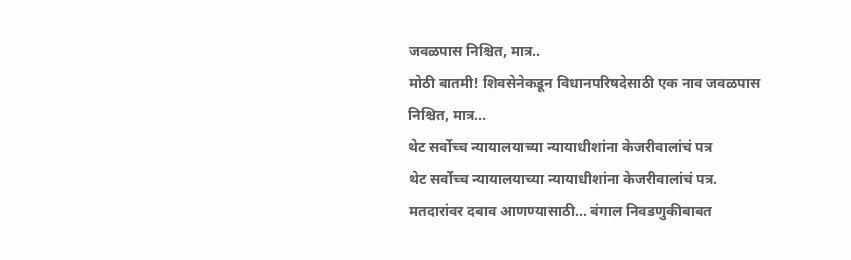जवळपास निश्चित, मात्र..
मोठी बातमी! शिवसेनेकडून विधानपरिषदेसाठी एक नाव जवळपास निश्चित, मात्र...
थेट सर्वोच्च न्यायालयाच्या न्यायाधीशांना केजरीवालांचं पत्र
थेट सर्वोच्च न्यायालयाच्या न्यायाधीशांना केजरीवालांचं पत्र.
मतदारांवर दबाव आणण्यासाठी... बंगाल निवडणुकीबाबत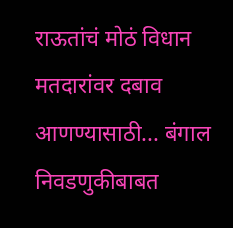राऊतांचं मोठं विधान
मतदारांवर दबाव आणण्यासाठी... बंगाल निवडणुकीबाबत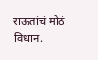राऊतांचं मोठं विधान.